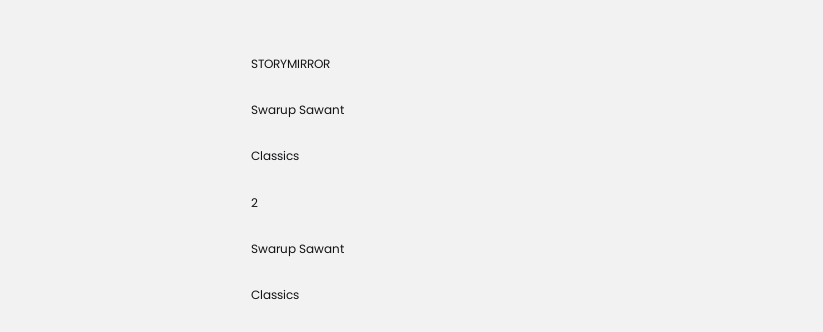STORYMIRROR

Swarup Sawant

Classics

2

Swarup Sawant

Classics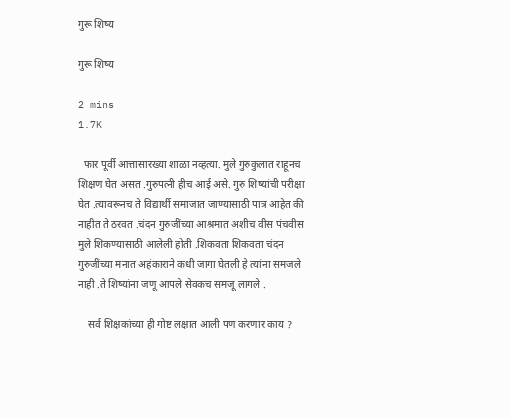गुरू शिष्य

गुरू शिष्य

2 mins
1.7K

  फार पूर्वी आत्तासारख्या शाळा नव्हत्या. मुले गुरुकुलात राहूनच शिक्षण घेत असत .गुरुपत्नी हीच आई असे. गुरु शिष्यांची परीक्षा घेत .त्यावरूनच ते विद्यार्थी समाजात जाण्यासाठी पात्र आहेत की नाहीत ते ठरवत .चंदन गुरुजींच्या आश्रमात अशीच वीस पंचवीस मुले शिकण्यासाठी आलेली होती .शिकवता शिकवता चंदन गुरुजींच्या मनात अहंकाराने कधी जागा घेतली हे त्यांना समजले नाही .ते शिष्यांना जणू आपले सेवकच समजू लागले .

    सर्व शिक्षकांच्या ही गोष्ट लक्षात आली पण करणार काय ?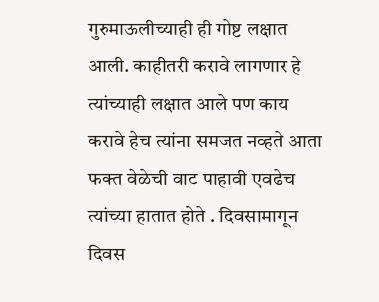गुरुमाऊलीच्याही ही गोष्ट लक्षात आली. काहीतरी करावे लागणार हे त्यांच्याही लक्षात आले पण काय करावे हेच त्यांना समजत नव्हते आता फक्त वेळेची वाट पाहावी एवढेच त्यांच्या हातात होते . दिवसामागून दिवस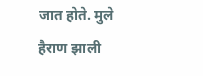जात होते. मुले हैराण झाली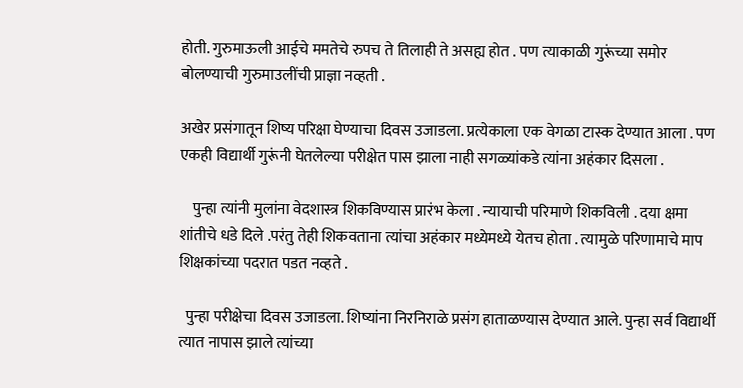होती. गुरुमाऊली आईचे ममतेचे रुपच ते तिलाही ते असह्य होत . पण त्याकाळी गुरूंच्या समोर बोलण्याची गुरुमाउलींची प्राज्ञा नव्हती .

अखेर प्रसंगातून शिष्य परिक्षा घेण्याचा दिवस उजाडला. प्रत्येकाला एक वेगळा टास्क देण्यात आला . पण एकही विद्यार्थी गुरूंनी घेतलेल्या परीक्षेत पास झाला नाही सगळ्यांकडे त्यांना अहंकार दिसला .

    पुन्हा त्यांनी मुलांना वेदशास्त्र शिकविण्यास प्रारंभ केला . न्यायाची परिमाणे शिकविली . दया क्षमा शांतीचे धडे दिले .परंतु तेही शिकवताना त्यांचा अहंकार मध्येमध्ये येतच होता . त्यामुळे परिणामाचे माप शिक्षकांच्या पदरात पडत नव्हते .

  पुन्हा परीक्षेचा दिवस उजाडला. शिष्यांना निरनिराळे प्रसंग हाताळण्यास देण्यात आले. पुन्हा सर्व विद्यार्थी त्यात नापास झाले त्यांच्या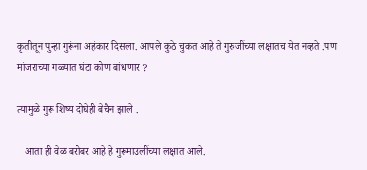कृतीतून पुन्हा गुरूंना अहंकार दिसला. आपले कुठे चुकत आहे ते गुरुजींच्या लक्षातच येत नव्हते .पण मांजराच्या गळ्यात घंटा कोण बांधणार ?

त्यामुळे गुरू शिष्य दोघेही बेचैन झाले .

   आता ही वेळ बरोबर आहे हे गुरूमाउलींच्या लक्षात आले.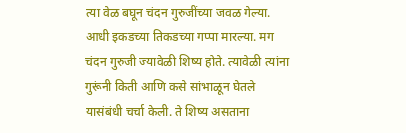त्या वेळ बघून चंदन गुरुजींच्या जवळ गेल्या. आधी इकडच्या तिकडच्या गप्पा मारल्या. मग चंदन गुरुजी ज्यावेळी शिष्य होते. त्यावेळी त्यांना गुरूंनी किती आणि कसे सांभाळून घेतले यासंबंधी चर्चा केली. ते शिष्य असताना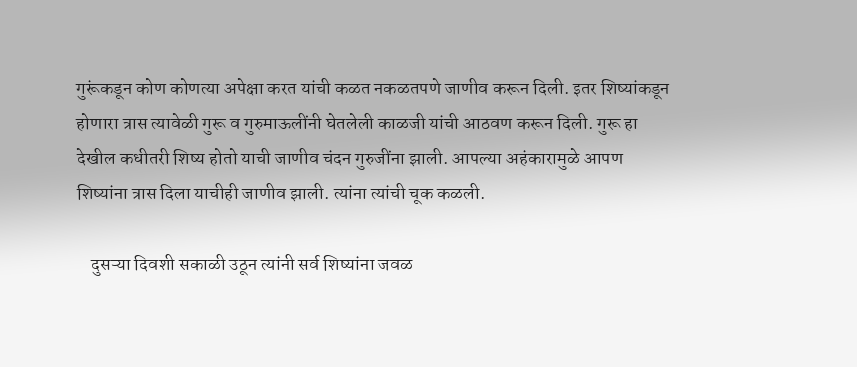गुरूंकडून कोण कोणत्या अपेक्षा करत यांची कळत नकळतपणे जाणीव करून दिली. इतर शिष्यांकडून होणारा त्रास त्यावेळी गुरू व गुरुमाऊलींनी घेतलेली काळजी यांची आठवण करून दिली. गुरू हा देखील कधीतरी शिष्य होतो याची जाणीव चंदन गुरुजींना झाली. आपल्या अहंकारामुळे आपण शिष्यांना त्रास दिला याचीही जाणीव झाली. त्यांना त्यांची चूक कळली.

    दुसऱ्या दिवशी सकाळी उठून त्यांनी सर्व शिष्यांना जवळ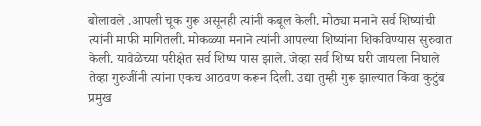बोलावले .आपली चूक गुरू असूनही त्यांनी कबूल केली. मोठ्या मनाने सर्व शिष्यांची त्यांनी माफी मागितली. मोकळ्या मनाने त्यांनी आपल्या शिष्यांना शिकविण्यास सुरुवात केली. यावेळेच्या परीक्षेत सर्व शिष्य पास झाले. जेव्हा सर्व शिष्य घरी जायला निघाले तेव्हा गुरुजींनी त्यांना एकच आठवण करून दिली. उद्या तुम्ही गुरू झाल्यात किंवा कुटुंब प्रमुख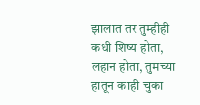झालात तर तुम्हीही कधी शिष्य होता, लहान होता, तुमच्या हातून काही चुका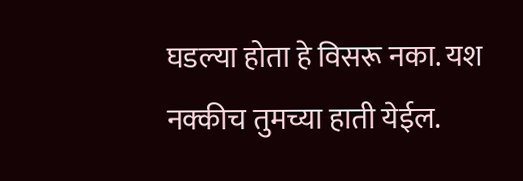घडल्या होता हे विसरू नका. यश नक्कीच तुमच्या हाती येईल.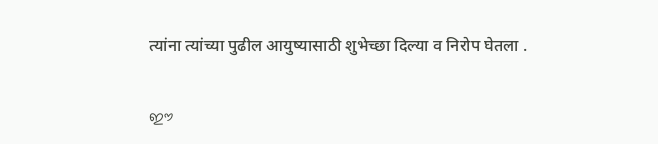त्यांना त्यांच्या पुढील आयुष्यासाठी शुभेच्छा दिल्या व निरोप घेतला .


ഈ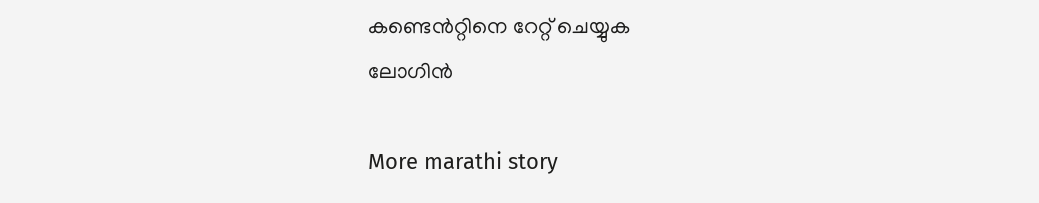കണ്ടെൻറ്റിനെ റേറ്റ് ചെയ്യുക
ലോഗിൻ

More marathi story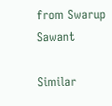from Swarup Sawant

Similar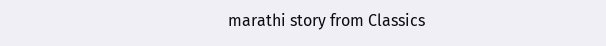marathi story from Classics